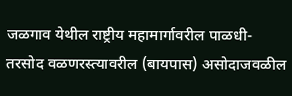जळगाव येथील राष्ट्रीय महामार्गावरील पाळधी-तरसोद वळणरस्त्यावरील (बायपास) असोदाजवळील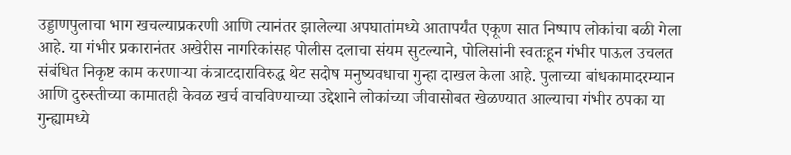उड्डाणपुलाचा भाग खचल्याप्रकरणी आणि त्यानंतर झालेल्या अपघातांमध्ये आतापर्यंत एकूण सात निष्पाप लोकांचा बळी गेला आहे. या गंभीर प्रकारानंतर अखेरीस नागरिकांसह पोलीस दलाचा संयम सुटल्याने, पोलिसांनी स्वतःहून गंभीर पाऊल उचलत संबंधित निकृष्ट काम करणाऱ्या कंत्राटदाराविरुद्ध थेट सदोष मनुष्यवधाचा गुन्हा दाखल केला आहे. पुलाच्या बांधकामादरम्यान आणि दुरुस्तीच्या कामातही केवळ खर्च वाचविण्याच्या उद्देशाने लोकांच्या जीवासोबत खेळण्यात आल्याचा गंभीर ठपका या गुन्ह्यामध्ये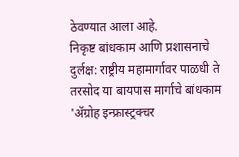ठेवण्यात आला आहे.
निकृष्ट बांधकाम आणि प्रशासनाचे दुर्लक्ष: राष्ट्रीय महामार्गावर पाळधी ते तरसोद या बायपास मार्गाचे बांधकाम 'ॲग्रोह इन्फ्रास्ट्रक्चर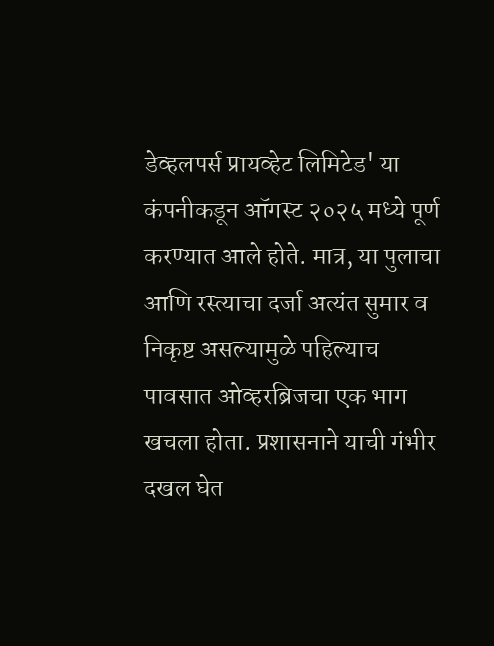डेव्हलपर्स प्रायव्हेट लिमिटेड' या कंपनीकडून ऑगस्ट २०२५ मध्ये पूर्ण करण्यात आले होते. मात्र, या पुलाचा आणि रस्त्याचा दर्जा अत्यंत सुमार व निकृष्ट असल्यामुळे पहिल्याच पावसात ओव्हरब्रिजचा एक भाग खचला होता. प्रशासनाने याची गंभीर दखल घेत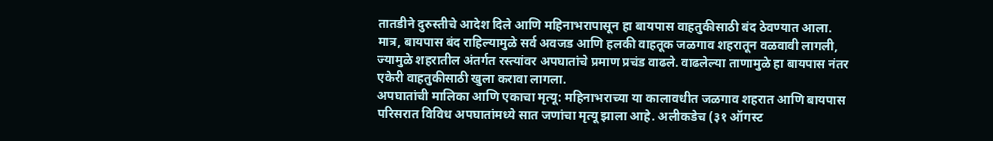तातडीने दुरुस्तीचे आदेश दिले आणि महिनाभरापासून हा बायपास वाहतुकीसाठी बंद ठेवण्यात आला. मात्र, बायपास बंद राहिल्यामुळे सर्व अवजड आणि हलकी वाहतूक जळगाव शहरातून वळवावी लागली, ज्यामुळे शहरातील अंतर्गत रस्त्यांवर अपघातांचे प्रमाण प्रचंड वाढले. वाढलेल्या ताणामुळे हा बायपास नंतर एकेरी वाहतुकीसाठी खुला करावा लागला.
अपघातांची मालिका आणि एकाचा मृत्यू: महिनाभराच्या या कालावधीत जळगाव शहरात आणि बायपास परिसरात विविध अपघातांमध्ये सात जणांचा मृत्यू झाला आहे. अलीकडेच (३१ ऑगस्ट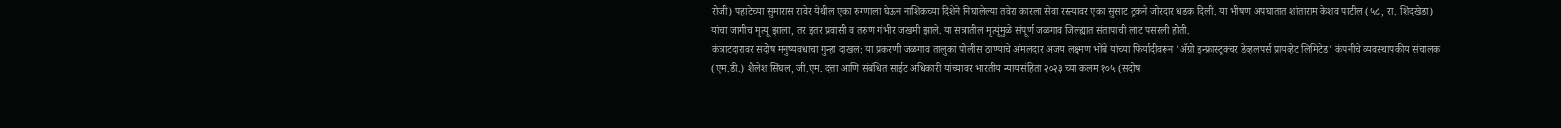रोजी) पहाटेच्या सुमारास रावेर येथील एका रुग्णाला घेऊन नाशिकच्या दिशेने निघालेल्या तवेरा कारला सेवा रस्त्यावर एका सुसाट ट्रकने जोरदार धडक दिली. या भीषण अपघातात शांताराम केशव पाटील (५८, रा. शिंदखेडा) यांचा जागीच मृत्यू झाला, तर इतर प्रवासी व तरुण गंभीर जखमी झाले. या सत्रातील मृत्यूंमुळे संपूर्ण जळगाव जिल्ह्यात संतापाची लाट पसरली होती.
कंत्राटदारावर सदोष मनुष्यवधाचा गुन्हा दाखल: या प्रकरणी जळगाव तालुका पोलीस ठाण्याचे अंमलदार अजय लक्ष्मण भोंबे यांच्या फिर्यादीवरून 'ॲग्रो इन्फ्रास्ट्रक्चर डेव्हलपर्स प्रायव्हेट लिमिटेड' कंपनीचे व्यवस्थापकीय संचालक (एम.डी.) शैलेश सिंघल, जी.एम. दत्ता आणि संबंधित साईट अधिकारी यांच्यावर भारतीय न्यायसंहिता २०२३ च्या कलम १०५ (सदोष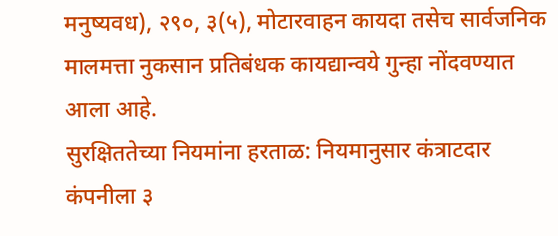मनुष्यवध), २९०, ३(५), मोटारवाहन कायदा तसेच सार्वजनिक मालमत्ता नुकसान प्रतिबंधक कायद्यान्वये गुन्हा नोंदवण्यात आला आहे.
सुरक्षिततेच्या नियमांना हरताळ: नियमानुसार कंत्राटदार कंपनीला ३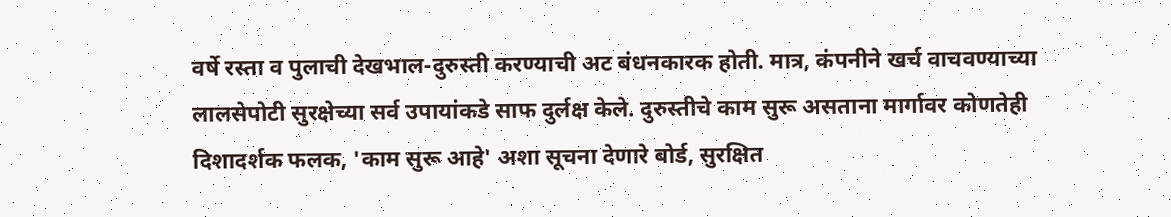वर्षे रस्ता व पुलाची देखभाल-दुरुस्ती करण्याची अट बंधनकारक होती. मात्र, कंपनीने खर्च वाचवण्याच्या लालसेपोटी सुरक्षेच्या सर्व उपायांकडे साफ दुर्लक्ष केले. दुरुस्तीचे काम सुरू असताना मार्गावर कोणतेही दिशादर्शक फलक, 'काम सुरू आहे' अशा सूचना देणारे बोर्ड, सुरक्षित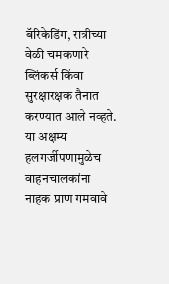बॅरिकेडिंग, रात्रीच्या वेळी चमकणारे ब्लिंकर्स किंवा सुरक्षारक्षक तैनात करण्यात आले नव्हते. या अक्षम्य हलगर्जीपणामुळेच वाहनचालकांना नाहक प्राण गमवावे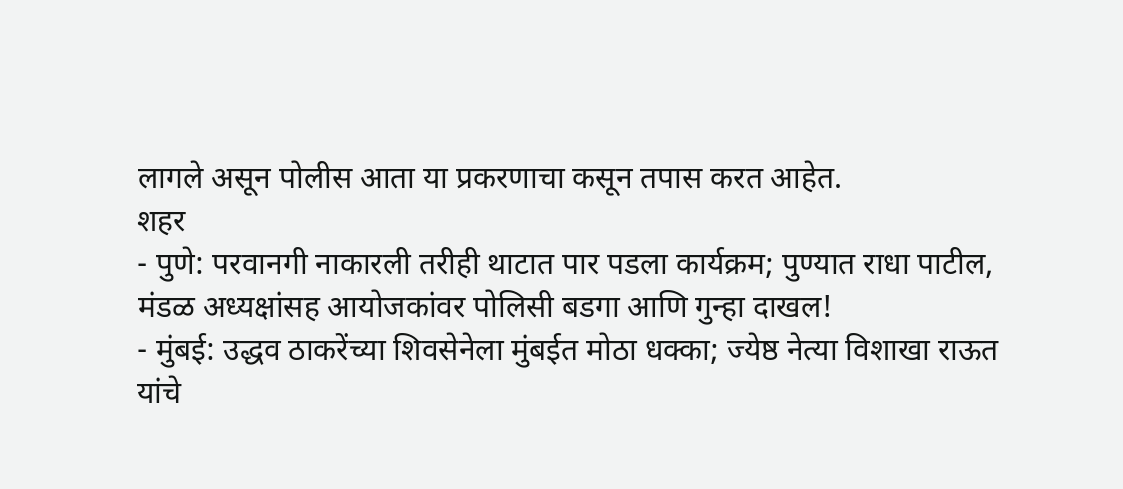लागले असून पोलीस आता या प्रकरणाचा कसून तपास करत आहेत.
शहर
- पुणे: परवानगी नाकारली तरीही थाटात पार पडला कार्यक्रम; पुण्यात राधा पाटील, मंडळ अध्यक्षांसह आयोजकांवर पोलिसी बडगा आणि गुन्हा दाखल!
- मुंबई: उद्धव ठाकरेंच्या शिवसेनेला मुंबईत मोठा धक्का; ज्येष्ठ नेत्या विशाखा राऊत यांचे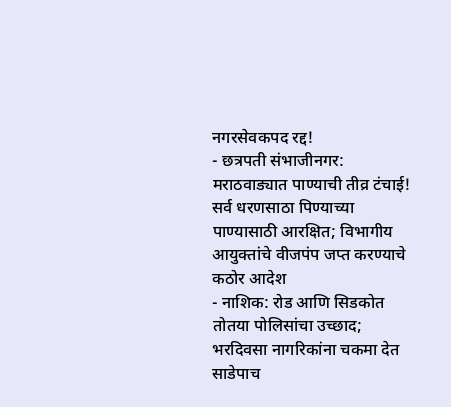नगरसेवकपद रद्द!
- छत्रपती संभाजीनगर: मराठवाड्यात पाण्याची तीव्र टंचाई! सर्व धरणसाठा पिण्याच्या पाण्यासाठी आरक्षित; विभागीय आयुक्तांचे वीजपंप जप्त करण्याचे कठोर आदेश
- नाशिक: रोड आणि सिडकोत तोतया पोलिसांचा उच्छाद; भरदिवसा नागरिकांना चकमा देत साडेपाच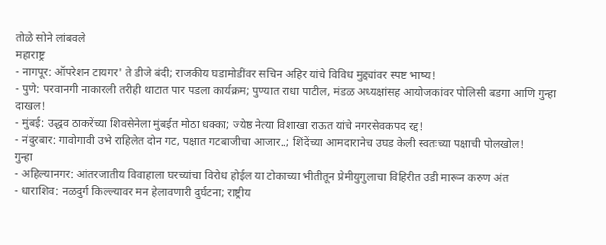तोळे सोने लांबवले
महाराष्ट्र
- नागपूर: ऑपरेशन टायगर' ते डीजे बंदी; राजकीय घडामोडींवर सचिन अहिर यांचे विविध मुद्द्यांवर स्पष्ट भाष्य!
- पुणे: परवानगी नाकारली तरीही थाटात पार पडला कार्यक्रम; पुण्यात राधा पाटील, मंडळ अध्यक्षांसह आयोजकांवर पोलिसी बडगा आणि गुन्हा दाखल!
- मुंबई: उद्धव ठाकरेंच्या शिवसेनेला मुंबईत मोठा धक्का; ज्येष्ठ नेत्या विशाखा राऊत यांचे नगरसेवकपद रद्द!
- नंदुरबार: गावोगावी उभे राहिलेत दोन गट, पक्षात गटबाजीचा आजार..; शिंदेंच्या आमदारानेच उघड केली स्वतःच्या पक्षाची पोलखोल!
गुन्हा
- अहिल्यानगर: आंतरजातीय विवाहाला घरच्यांचा विरोध होईल या टोकाच्या भीतीतून प्रेमीयुगुलाचा विहिरीत उडी मारून करुण अंत
- धाराशिव: नळदुर्ग किल्ल्यावर मन हेलावणारी दुर्घटना; राष्ट्रीय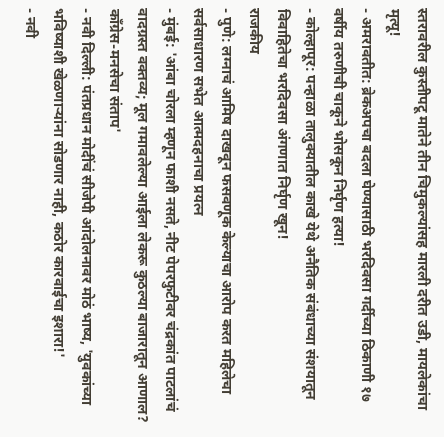स्तरावरील कुस्तीपटू मातेने तीन चिमुकल्यांसह मारली दरीत उडी, मायलेकांचा मृत्यू!
- अमरावतीत: ब्रेकअपचा बदला घेण्यासाठी भरदिवसा गर्दीच्या ठिकाणी १७ वर्षीय तरुणीची चाकूने भोसकून निर्घृण हत्या!
- कोल्हापूर: पन्हाळा तालुक्यातील काखे येथे अनैतिक संबंधाच्या संशयातून विवाहितेचा भरदिवसा अंगणात निर्घृण खून!
राजकीय
- पुणे: लग्नाचं आमिष दाखवून फसवणूक केल्याचा आरोप करत महिलेचा सर्वसाधारण सभेत आत्मदहनाचा प्रयत्न
- मुंबई: 'आंबा चोरला म्हणून फाशी नसते, नीट पेपरफुटीवर चंद्रकांत पाटलांचं वादग्रस्त वक्तव्य; मूल गमावलेल्या आईला लेकरू कुठल्या बाजारातून आणाल? काँग्रेस-मनसेचा संताप'
- नवी दिल्ली: पंतप्रधान मोदींचं सीजेपी आंदोलनावर मोठं भाष्य, 'युवकांच्या भविष्याशी खेळणाऱ्यांना सोडणार नाही, कठोर कारवाईचा इशारा!'
- नवी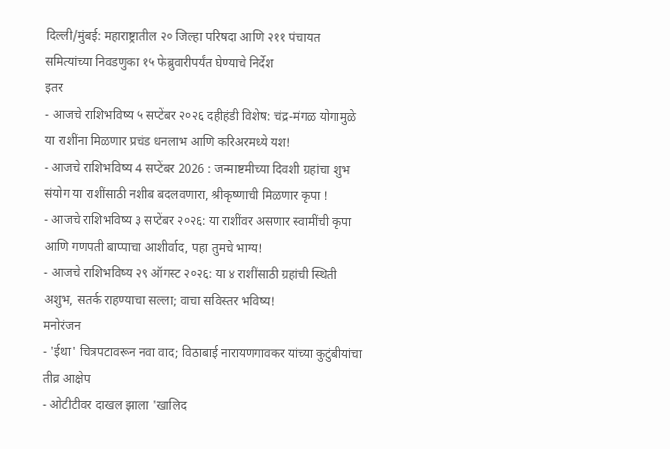दिल्ली/मुंबई: महाराष्ट्रातील २० जिल्हा परिषदा आणि २११ पंचायत समित्यांच्या निवडणुका १५ फेब्रुवारीपर्यंत घेण्याचे निर्देश
इतर
- आजचे राशिभविष्य ५ सप्टेंबर २०२६ दहीहंडी विशेष: चंद्र-मंगळ योगामुळे या राशींना मिळणार प्रचंड धनलाभ आणि करिअरमध्ये यश!
- आजचे राशिभविष्य 4 सप्टेंबर 2026 : जन्माष्टमीच्या दिवशी ग्रहांचा शुभ संयोग या राशींसाठी नशीब बदलवणारा, श्रीकृष्णाची मिळणार कृपा !
- आजचे राशिभविष्य ३ सप्टेंबर २०२६: या राशींवर असणार स्वामींची कृपा आणि गणपती बाप्पाचा आशीर्वाद, पहा तुमचे भाग्य!
- आजचे राशिभविष्य २९ ऑगस्ट २०२६: या ४ राशींसाठी ग्रहांची स्थिती अशुभ, सतर्क राहण्याचा सल्ला; वाचा सविस्तर भविष्य!
मनोरंजन
- 'ईथा' चित्रपटावरून नवा वाद; विठाबाई नारायणगावकर यांच्या कुटुंबीयांचा तीव्र आक्षेप
- ओटीटीवर दाखल झाला 'खालिद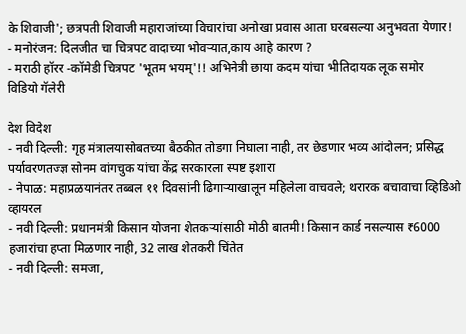के शिवाजी'; छत्रपती शिवाजी महाराजांच्या विचारांचा अनोखा प्रवास आता घरबसल्या अनुभवता येणार!
- मनोरंजन: दिलजीत चा चित्रपट वादाच्या भोवऱ्यात,काय आहे कारण ?
- मराठी हॉरर -कॉमेडी चित्रपट 'भूतम भयम्'!! अभिनेत्री छाया कदम यांचा भीतिदायक लूक समोर
विडियो गॅलेरी

देश विदेश
- नवी दिल्ली: गृह मंत्रालयासोबतच्या बैठकीत तोडगा निघाला नाही, तर छेडणार भव्य आंदोलन; प्रसिद्ध पर्यावरणतज्ज्ञ सोनम वांगचुक यांचा केंद्र सरकारला स्पष्ट इशारा
- नेपाळ: महाप्रळयानंतर तब्बल ११ दिवसांनी ढिगाऱ्याखालून महिलेला वाचवले; थरारक बचावाचा व्हिडिओ व्हायरल
- नवी दिल्ली: प्रधानमंत्री किसान योजना शेतकऱ्यांसाठी मोठी बातमी! किसान कार्ड नसल्यास ₹6000 हजारांचा हप्ता मिळणार नाही, 32 लाख शेतकरी चिंतेत
- नवी दिल्ली: समजा,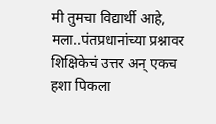मी तुमचा विद्यार्थी आहे, मला..पंतप्रधानांच्या प्रश्नावर शिक्षिकेचं उत्तर अन् एकच हशा पिकला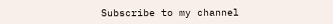Subscribe to my channel